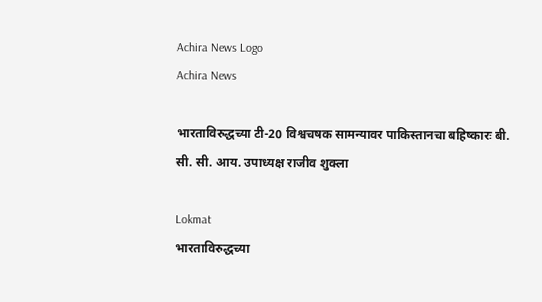Achira News Logo
Achira News

भारताविरुद्धच्या टी-20 विश्वचषक सामन्यावर पाकिस्तानचा बहिष्कारः बी. सी. सी. आय. उपाध्यक्ष राजीव शुक्ला

Lokmat
भारताविरुद्धच्या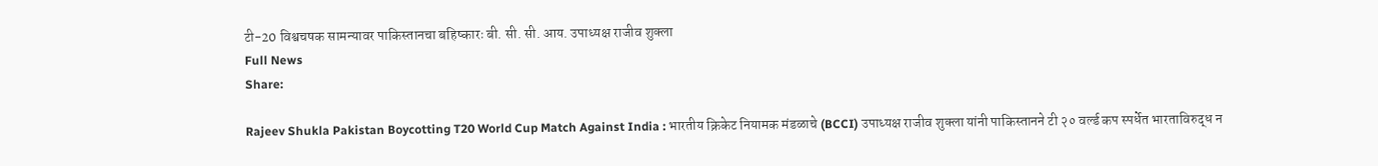टी-20 विश्वचषक सामन्यावर पाकिस्तानचा बहिष्कारः बी. सी. सी. आय. उपाध्यक्ष राजीव शुक्ला
Full News
Share:

Rajeev Shukla Pakistan Boycotting T20 World Cup Match Against India : भारतीय क्रिकेट नियामक मंडळाचे (BCCI) उपाध्यक्ष राजीव शुक्ला यांनी पाकिस्तानने टी २० वर्ल्ड कप स्पर्धेत भारताविरुद्ध न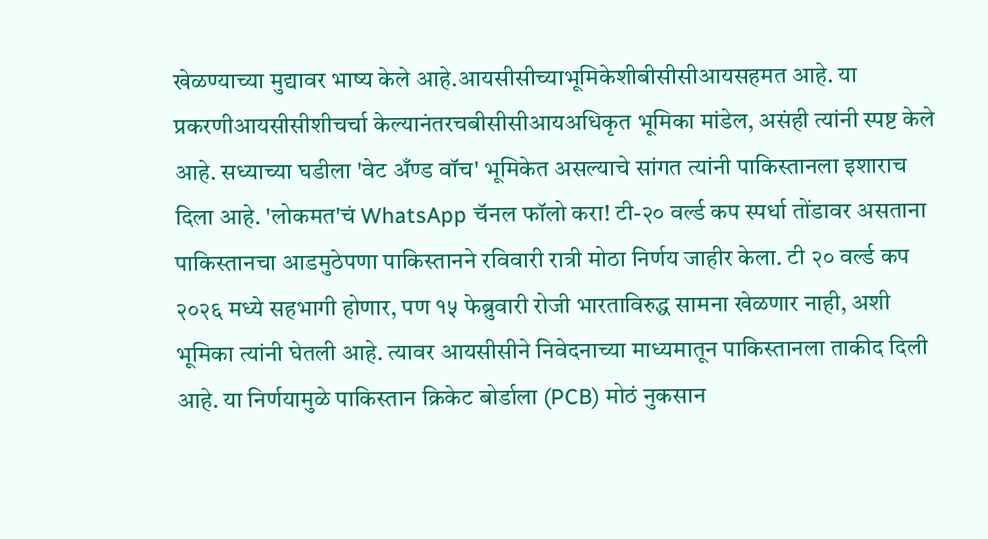खेळण्याच्या मुद्यावर भाष्य केले आहे.आयसीसीच्याभूमिकेशीबीसीसीआयसहमत आहे. या प्रकरणीआयसीसीशीचर्चा केल्यानंतरचबीसीसीआयअधिकृत भूमिका मांडेल, असंही त्यांनी स्पष्ट केले आहे. सध्याच्या घडीला 'वेट अँण्ड वॉच' भूमिकेत असल्याचे सांगत त्यांनी पाकिस्तानला इशाराच दिला आहे. 'लोकमत'चं WhatsApp चॅनल फॉलो करा! टी-२० वर्ल्ड कप स्पर्धा तोंडावर असताना पाकिस्तानचा आडमुठेपणा पाकिस्तानने रविवारी रात्री मोठा निर्णय जाहीर केला. टी २० वर्ल्ड कप २०२६ मध्ये सहभागी होणार, पण १५ फेब्रुवारी रोजी भारताविरुद्ध सामना खेळणार नाही, अशी भूमिका त्यांनी घेतली आहे. त्यावर आयसीसीने निवेदनाच्या माध्यमातून पाकिस्तानला ताकीद दिली आहे. या निर्णयामुळे पाकिस्तान क्रिकेट बोर्डाला (PCB) मोठं नुकसान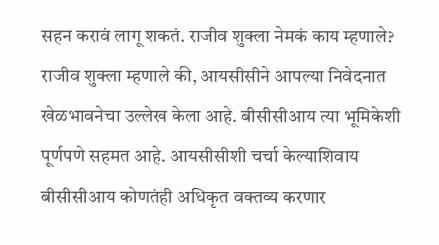सहन करावं लागू शकतं. राजीव शुक्ला नेमकं काय म्हणाले? राजीव शुक्ला म्हणाले की, आयसीसीने आपल्या निवेदनात खेळभावनेचा उल्लेख केला आहे. बीसीसीआय त्या भूमिकेशी पूर्णपणे सहमत आहे. आयसीसीशी चर्चा केल्याशिवाय बीसीसीआय कोणतंही अधिकृत वक्तव्य करणार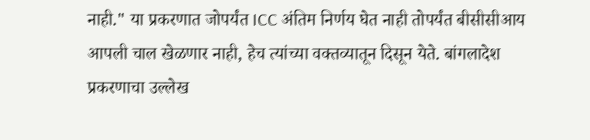नाही." या प्रकरणात जोपर्यंत ICC अंतिम निर्णय घेत नाही तोपर्यंत बीसीसीआय आपली चाल खेळणार नाही, हेच त्यांच्या वक्तव्यातून दिसून येते. बांगलादेश प्रकरणाचा उल्लेख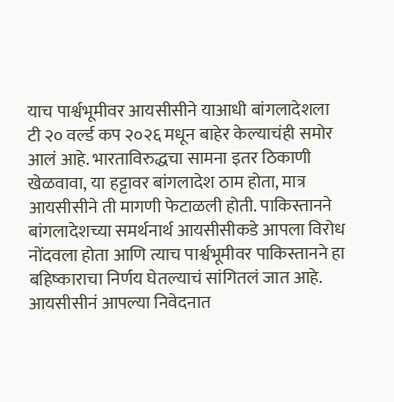याच पार्श्वभूमीवर आयसीसीने याआधी बांगलादेशला टी २० वर्ल्ड कप २०२६ मधून बाहेर केल्याचंही समोर आलं आहे. भारताविरुद्धचा सामना इतर ठिकाणी खेळवावा, या हट्टावर बांगलादेश ठाम होता, मात्र आयसीसीने ती मागणी फेटाळली होती. पाकिस्तानने बांगलादेशच्या समर्थनार्थ आयसीसीकडे आपला विरोध नोंदवला होता आणि त्याच पार्श्वभूमीवर पाकिस्तानने हा बहिष्काराचा निर्णय घेतल्याचं सांगितलं जात आहे. आयसीसीनं आपल्या निवेदनात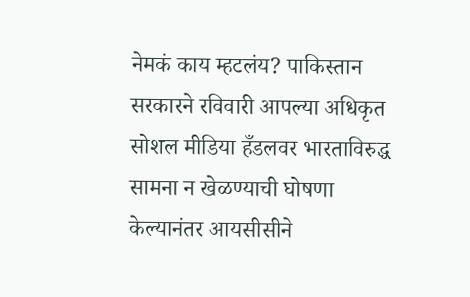नेमकं काय म्हटलंय? पाकिस्तान सरकारने रविवारी आपल्या अधिकृत सोशल मीडिया हँडलवर भारताविरुद्ध सामना न खेळण्याची घोषणा केल्यानंतर आयसीसीने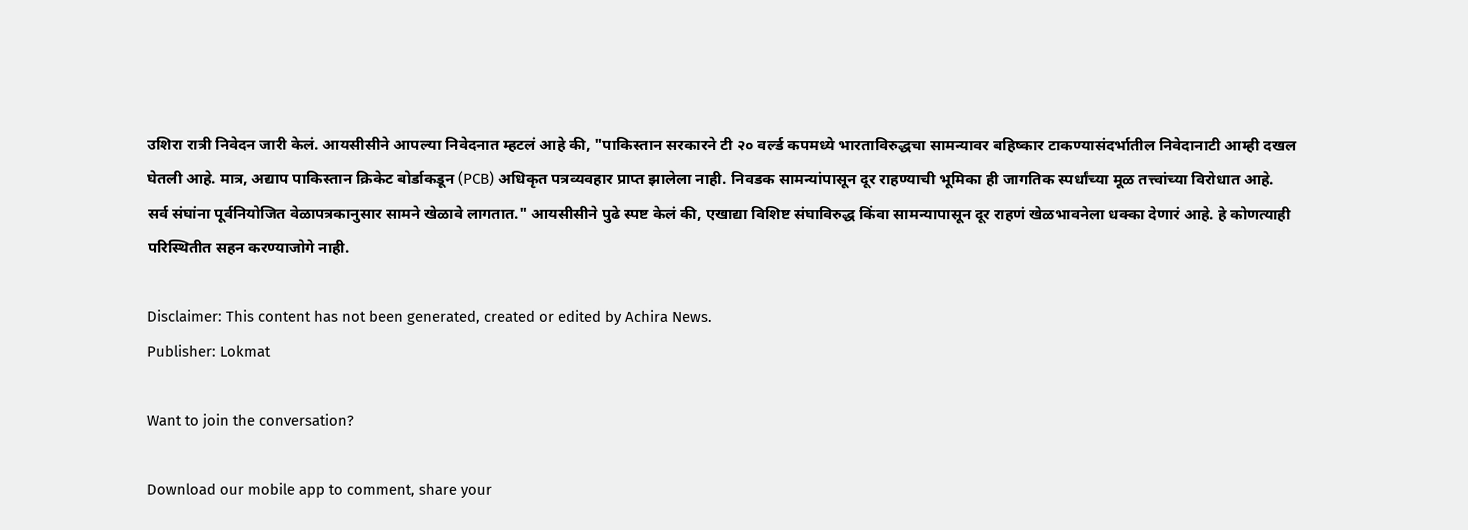उशिरा रात्री निवेदन जारी केलं. आयसीसीने आपल्या निवेदनात म्हटलं आहे की, "पाकिस्तान सरकारने टी २० वर्ल्ड कपमध्ये भारताविरुद्धचा सामन्यावर बहिष्कार टाकण्यासंदर्भातील निवेदानाटी आम्ही दखल घेतली आहे. मात्र, अद्याप पाकिस्तान क्रिकेट बोर्डाकडून (PCB) अधिकृत पत्रव्यवहार प्राप्त झालेला नाही. निवडक सामन्यांपासून दूर राहण्याची भूमिका ही जागतिक स्पर्धांच्या मूळ तत्त्वांच्या विरोधात आहे. सर्व संघांना पूर्वनियोजित वेळापत्रकानुसार सामने खेळावे लागतात." आयसीसीने पुढे स्पष्ट केलं की, एखाद्या विशिष्ट संघाविरुद्ध किंवा सामन्यापासून दूर राहणं खेळभावनेला धक्का देणारं आहे. हे कोणत्याही परिस्थितीत सहन करण्याजोगे नाही.

Disclaimer: This content has not been generated, created or edited by Achira News.
Publisher: Lokmat

Want to join the conversation?

Download our mobile app to comment, share your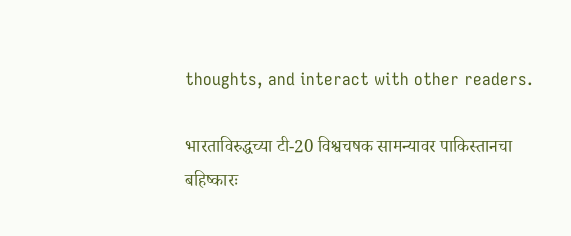thoughts, and interact with other readers.

भारताविरुद्धच्या टी-20 विश्वचषक सामन्यावर पाकिस्तानचा बहिष्कारः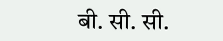बी. सी. सी.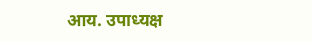आय. उपाध्यक्ष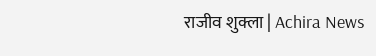राजीव शुक्ला | Achira News